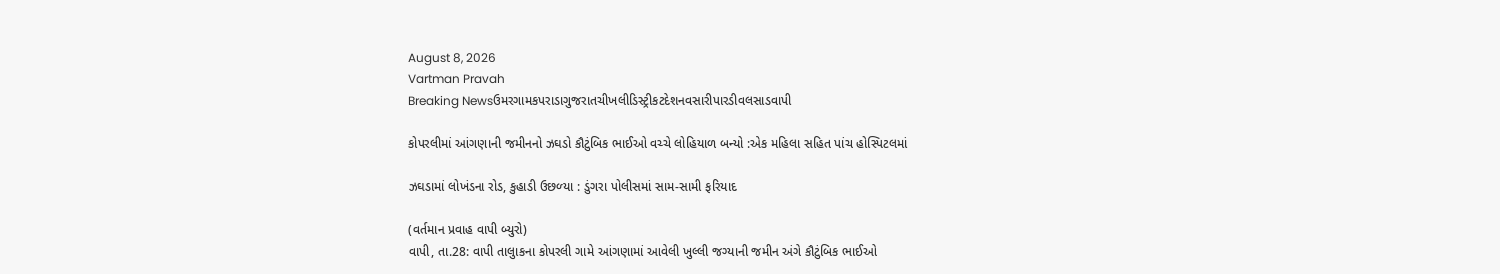August 8, 2026
Vartman Pravah
Breaking Newsઉમરગામકપરાડાગુજરાતચીખલીડિસ્ટ્રીકટદેશનવસારીપારડીવલસાડવાપી

કોપરલીમાં આંગણાની જમીનનો ઝઘડો કૌટુંબિક ભાઈઓ વચ્‍ચે લોહિયાળ બન્‍યો :એક મહિલા સહિત પાંચ હોસ્‍પિટલમાં

ઝઘડામાં લોખંડના રોડ, કુહાડી ઉછળ્‍યા : ડુંગરા પોલીસમાં સામ-સામી ફરિયાદ

(વર્તમાન પ્રવાહ વાપી બ્‍યુરો)
વાપી, તા.28: વાપી તાલુાકના કોપરલી ગામે આંગણામાં આવેલી ખુલ્લી જગ્‍યાની જમીન અંગે કૌટુંબિક ભાઈઓ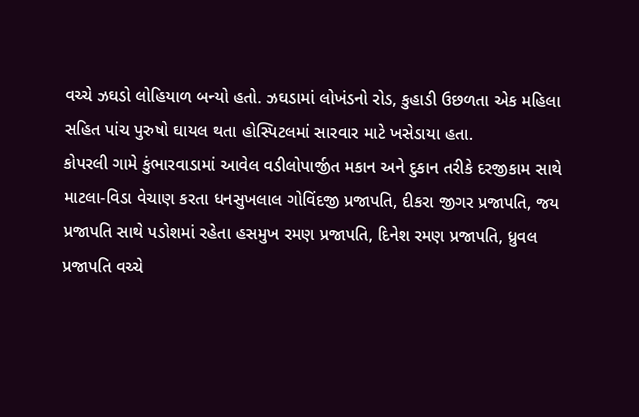વચ્‍ચે ઝઘડો લોહિયાળ બન્‍યો હતો. ઝઘડામાં લોખંડનો રોડ, કુહાડી ઉછળતા એક મહિલા સહિત પાંચ પુરુષો ઘાયલ થતા હોસ્‍પિટલમાં સારવાર માટે ખસેડાયા હતા.
કોપરલી ગામે કુંભારવાડામાં આવેલ વડીલોપાર્જીત મકાન અને દુકાન તરીકે દરજીકામ સાથે માટલા-વિડા વેચાણ કરતા ધનસુખલાલ ગોવિંદજી પ્રજાપતિ, દીકરા જીગર પ્રજાપતિ, જય પ્રજાપતિ સાથે પડોશમાં રહેતા હસમુખ રમણ પ્રજાપતિ, દિનેશ રમણ પ્રજાપતિ, ધ્રુવલ પ્રજાપતિ વચ્‍ચે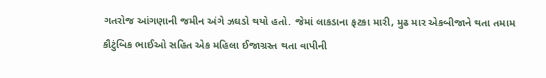ગતરોજ આંગણાની જમીન અંગે ઝઘડો થયો હતો. જેમાં લાકડાના ફટકા મારી, મુઢ માર એકબીજાને થતા તમામ કૌટુંબિક ભાઈઓ સહિત એક મહિલા ઈજાગ્રસ્‍ત થતા વાપીની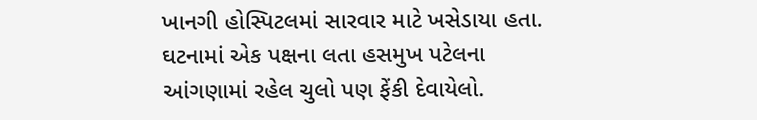ખાનગી હોસ્‍પિટલમાં સારવાર માટે ખસેડાયા હતા. ઘટનામાં એક પક્ષના લતા હસમુખ પટેલના આંગણામાં રહેલ ચુલો પણ ફેંકી દેવાયેલો.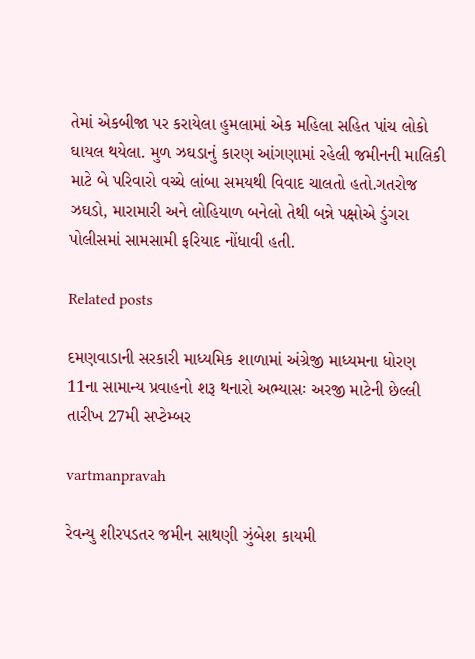તેમાં એકબીજા પર કરાયેલા હુમલામાં એક મહિલા સહિત પાંચ લોકો ઘાયલ થયેલા. મુળ ઝઘડાનું કારણ આંગણામાં રહેલી જમીનની માલિકી માટે બે પરિવારો વચ્‍ચે લાંબા સમયથી વિવાદ ચાલતો હતો.ગતરોજ ઝઘડો, મારામારી અને લોહિયાળ બનેલો તેથી બન્ને પક્ષોએ ડુંગરા પોલીસમાં સામસામી ફરિયાદ નોંધાવી હતી.

Related posts

દમણવાડાની સરકારી માધ્‍યમિક શાળામાં અંગ્રેજી માધ્‍યમના ધોરણ 11ના સામાન્‍ય પ્રવાહનો શરૂ થનારો અભ્‍યાસઃ અરજી માટેની છેલ્લી તારીખ 27મી સપ્‍ટેમ્‍બર

vartmanpravah

રેવન્‍યુ શીરપડતર જમીન સાથણી ઝુંબેશ કાયમી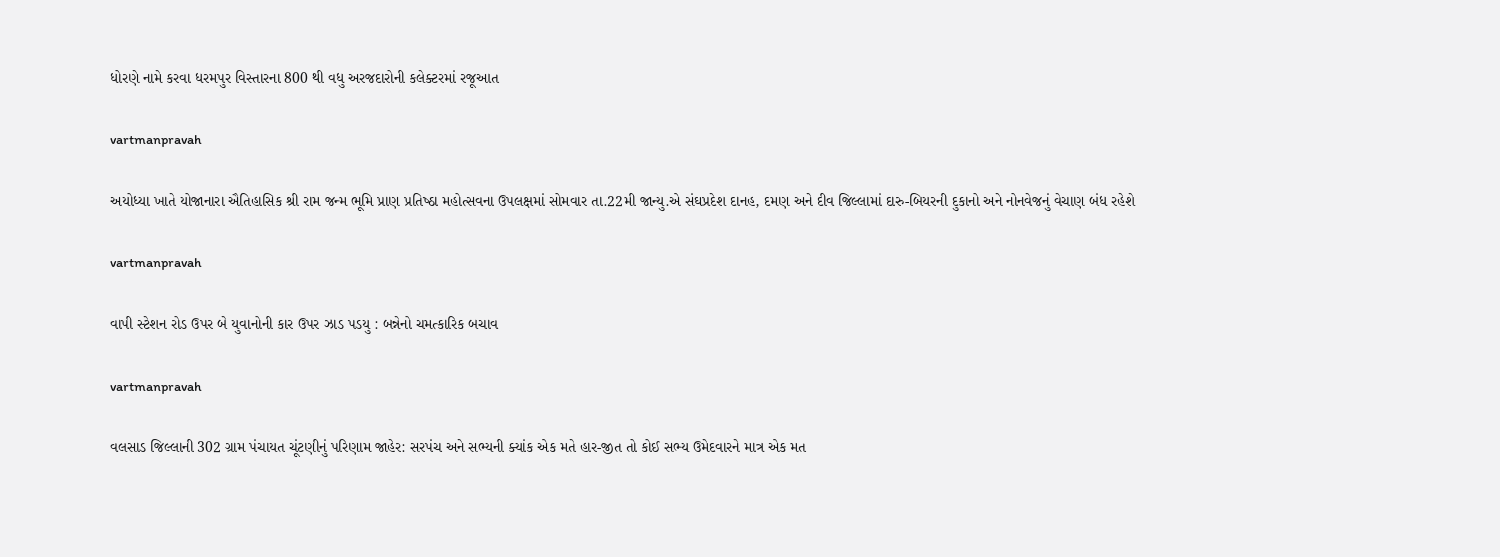ધોરણે નામે કરવા ધરમપુર વિસ્‍તારના 800 થી વધુ અરજદારોની કલેક્‍ટરમાં રજૂઆત

vartmanpravah

અયોધ્‍યા ખાતે યોજાનારા ઐતિહાસિક શ્રી રામ જન્‍મ ભૂમિ પ્રાણ પ્રતિષ્‍ઠા મહોત્‍સવના ઉપલક્ષમાં સોમવાર તા.22મી જાન્‍યુ.એ સંઘપ્રદેશ દાનહ, દમણ અને દીવ જિલ્લામાં દારુ-બિયરની દુકાનો અને નોનવેજનું વેચાણ બંધ રહેશે

vartmanpravah

વાપી સ્‍ટેશન રોડ ઉપર બે યુવાનોની કાર ઉપર ઝાડ પડયુ : બન્નેનો ચમત્‍કારિક બચાવ

vartmanpravah

વલસાડ જિલ્લાની 302 ગ્રામ પંચાયત ચૂંટણીનું પરિણામ જાહેર: સરપંચ અને સભ્‍યની ક્‍યાંક એક મતે હાર-જીત તો કોઈ સભ્‍ય ઉમેદવારને માત્ર એક મત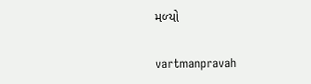મળ્‍યો

vartmanpravah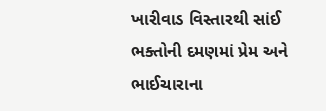ખારીવાડ વિસ્‍તારથી સાંઈ ભક્‍તોની દમણમાં પ્રેમ અને ભાઈચારાના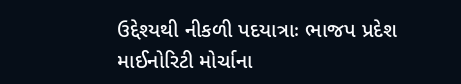ઉદ્દેશ્‍યથી નીકળી પદયાત્રાઃ ભાજપ પ્રદેશ માઈનોરિટી મોર્ચાના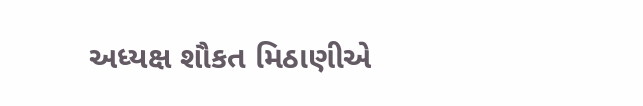અધ્‍યક્ષ શૌકત મિઠાણીએ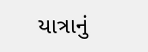યાત્રાનું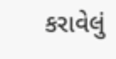કરાવેલું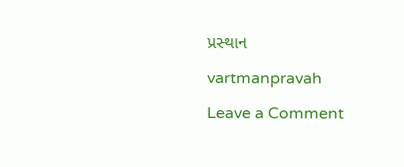પ્રસ્‍થાન

vartmanpravah

Leave a Comment